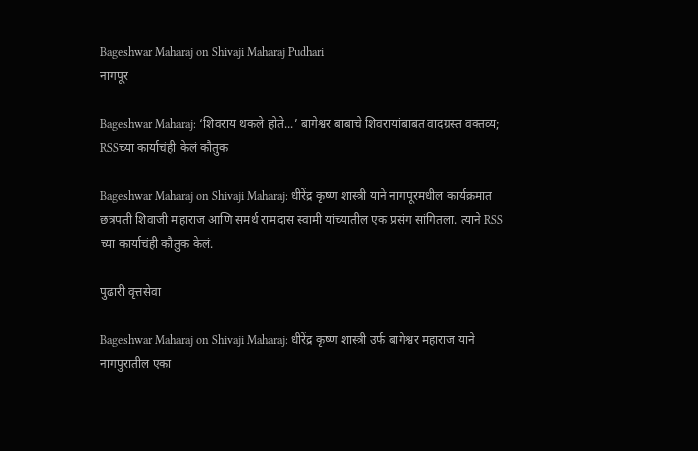Bageshwar Maharaj on Shivaji Maharaj Pudhari
नागपूर

Bageshwar Maharaj: ‘शिवराय थकले होते...’ बागेश्वर बाबाचे शिवरायांबाबत वादग्रस्त वक्तव्य; RSSच्या कार्याचंही केलं कौतुक

Bageshwar Maharaj on Shivaji Maharaj: धीरेंद्र कृष्ण शास्त्री याने नागपूरमधील कार्यक्रमात छत्रपती शिवाजी महाराज आणि समर्थ रामदास स्वामी यांच्यातील एक प्रसंग सांगितला. त्याने RSS च्या कार्याचंही कौतुक केलं.

पुढारी वृत्तसेवा

Bageshwar Maharaj on Shivaji Maharaj: धीरेंद्र कृष्ण शास्त्री उर्फ बागेश्वर महाराज याने नागपुरातील एका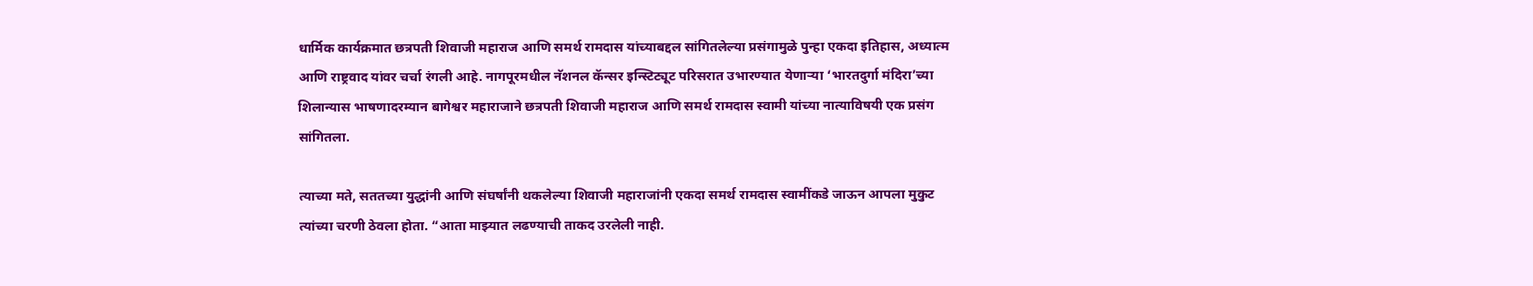धार्मिक कार्यक्रमात छत्रपती शिवाजी महाराज आणि समर्थ रामदास यांच्याबद्दल सांगितलेल्या प्रसंगामुळे पुन्हा एकदा इतिहास, अध्यात्म आणि राष्ट्रवाद यांवर चर्चा रंगली आहे. नागपूरमधील नॅशनल कॅन्सर इन्स्टिट्यूट परिसरात उभारण्यात येणाऱ्या ‘भारतदुर्गा मंदिरा’च्या शिलान्यास भाषणादरम्यान बागेश्वर महाराजाने छत्रपती शिवाजी महाराज आणि समर्थ रामदास स्वामी यांच्या नात्याविषयी एक प्रसंग सांगितला.

त्याच्या मते, सततच्या युद्धांनी आणि संघर्षांनी थकलेल्या शिवाजी महाराजांनी एकदा समर्थ रामदास स्वामींकडे जाऊन आपला मुकुट त्यांच्या चरणी ठेवला होता. “आता माझ्यात लढण्याची ताकद उरलेली नाही.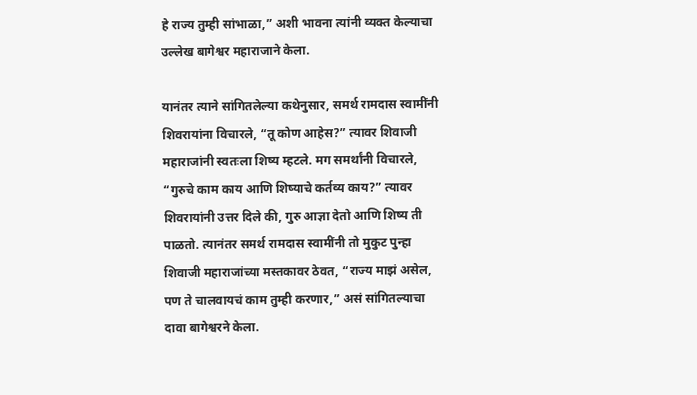हे राज्य तुम्ही सांभाळा,” अशी भावना त्यांनी व्यक्त केल्याचा उल्लेख बागेश्वर महाराजाने केला.

यानंतर त्याने सांगितलेल्या कथेनुसार, समर्थ रामदास स्वामींनी शिवरायांना विचारले, “तू कोण आहेस?” त्यावर शिवाजी महाराजांनी स्वतःला शिष्य म्हटले. मग समर्थांनी विचारले, “गुरुचे काम काय आणि शिष्याचे कर्तव्य काय?” त्यावर शिवरायांनी उत्तर दिले की, गुरु आज्ञा देतो आणि शिष्य ती पाळतो. त्यानंतर समर्थ रामदास स्वामींनी तो मुकुट पुन्हा शिवाजी महाराजांच्या मस्तकावर ठेवत, “राज्य माझं असेल, पण ते चालवायचं काम तुम्ही करणार,” असं सांगितल्याचा दावा बागेश्वरने केला.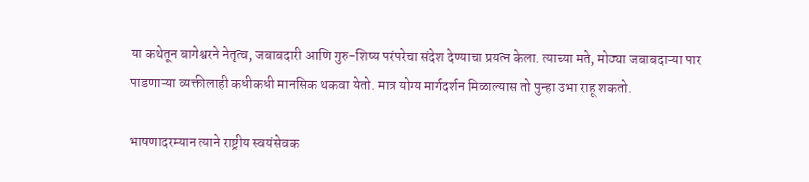या कथेतून बागेश्वरने नेतृत्व, जबाबदारी आणि गुरु-शिष्य परंपरेचा संदेश देण्याचा प्रयत्न केला. त्याच्या मते, मोठ्या जबाबदाऱ्या पार पाडणाऱ्या व्यक्तीलाही कधीकधी मानसिक थकवा येतो. मात्र योग्य मार्गदर्शन मिळाल्यास तो पुन्हा उभा राहू शकतो.

भाषणादरम्यान त्याने राष्ट्रीय स्वयंसेवक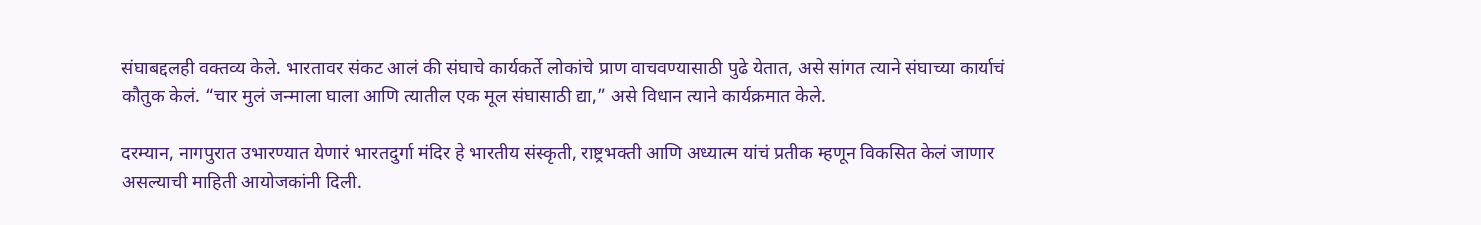संघाबद्दलही वक्तव्य केले. भारतावर संकट आलं की संघाचे कार्यकर्ते लोकांचे प्राण वाचवण्यासाठी पुढे येतात, असे सांगत त्याने संघाच्या कार्याचं कौतुक केलं. “चार मुलं जन्माला घाला आणि त्यातील एक मूल संघासाठी द्या,” असे विधान त्याने कार्यक्रमात केले.

दरम्यान, नागपुरात उभारण्यात येणारं भारतदुर्गा मंदिर हे भारतीय संस्कृती, राष्ट्रभक्ती आणि अध्यात्म यांचं प्रतीक म्हणून विकसित केलं जाणार असल्याची माहिती आयोजकांनी दिली.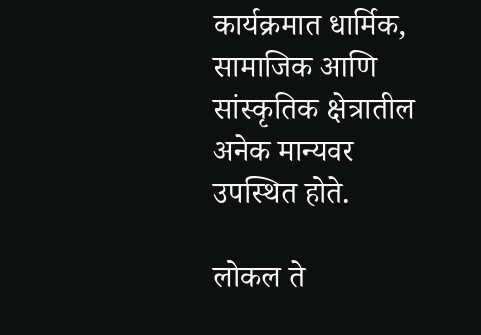कार्यक्रमात धार्मिक, सामाजिक आणि सांस्कृतिक क्षेत्रातील अनेक मान्यवर उपस्थित होते.

लोकल ते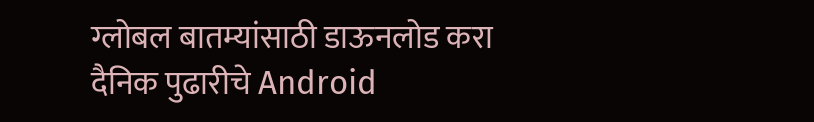ग्लोबल बातम्यांसाठी डाऊनलोड करा दैनिक पुढारीचे Android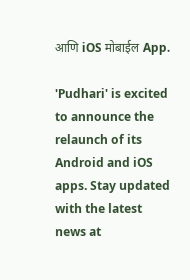आणि iOS मोबाईल App.

'Pudhari' is excited to announce the relaunch of its Android and iOS apps. Stay updated with the latest news at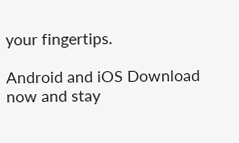your fingertips.

Android and iOS Download now and stay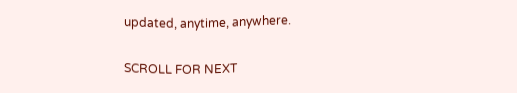updated, anytime, anywhere.

SCROLL FOR NEXT